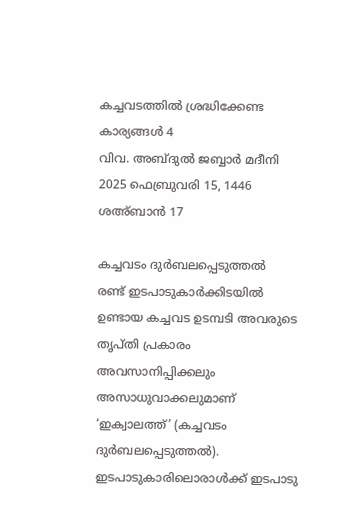കച്ചവടത്തിൽ ശ്രദ്ധിക്കേണ്ട കാര്യങ്ങൾ 4
വിവ. അബ്ദുൽ ജബ്ബാർ മദീനി
2025 ഫെബ്രുവരി 15, 1446 ശഅ്ബാൻ 17

കച്ചവടം ദുർബലപ്പെടുത്തൽ
രണ്ട് ഇടപാടുകാർക്കിടയിൽ ഉണ്ടായ കച്ചവട ഉടമ്പടി അവരുടെ തൃപ്തി പ്രകാരം അവസാനിപ്പിക്കലും അസാധുവാക്കലുമാണ് ‘ഇക്വാലത്ത്’ (കച്ചവടം ദുർബലപ്പെടുത്തൽ). ഇടപാടുകാരിലൊരാൾക്ക് ഇടപാടു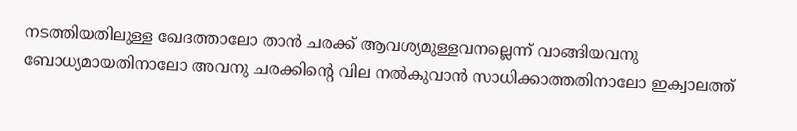നടത്തിയതിലുള്ള ഖേദത്താലോ താൻ ചരക്ക് ആവശ്യമുള്ളവനല്ലെന്ന് വാങ്ങിയവനു ബോധ്യമായതിനാലോ അവനു ചരക്കിന്റെ വില നൽകുവാൻ സാധിക്കാത്തതിനാലോ ഇക്വാലത്ത്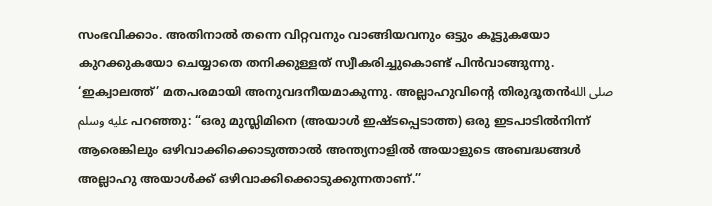സംഭവിക്കാം. അതിനാൽ തന്നെ വിറ്റവനും വാങ്ങിയവനും ഒട്ടും കൂട്ടുകയോ കുറക്കുകയോ ചെയ്യാതെ തനിക്കുള്ളത് സ്വീകരിച്ചുകൊണ്ട് പിൻവാങ്ങുന്നു.
‘ഇക്വാലത്ത്’ മതപരമായി അനുവദനീയമാകുന്നു. അല്ലാഹുവിന്റെ തിരുദൂതൻصلى الله عليه وسلم പറഞ്ഞു: “ഒരു മുസ്ലിമിനെ (അയാൾ ഇഷ്ടപ്പെടാത്ത) ഒരു ഇടപാടിൽനിന്ന് ആരെങ്കിലും ഒഴിവാക്കിക്കൊടുത്താൽ അന്ത്യനാളിൽ അയാളുടെ അബദ്ധങ്ങൾ അല്ലാഹു അയാൾക്ക് ഒഴിവാക്കിക്കൊടുക്കുന്നതാണ്.’’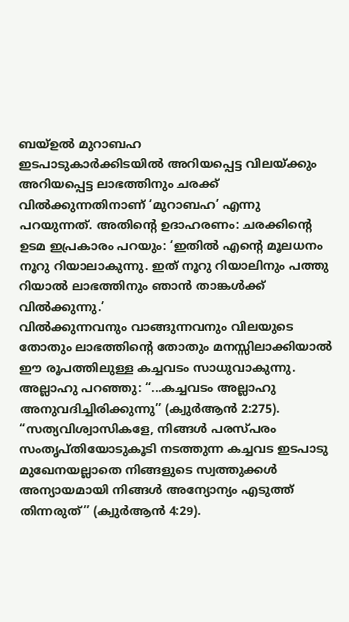ബയ്ഉൽ മുറാബഹ
ഇടപാടുകാർക്കിടയിൽ അറിയപ്പെട്ട വിലയ്ക്കും അറിയപ്പെട്ട ലാഭത്തിനും ചരക്ക് വിൽക്കുന്നതിനാണ് ‘മുറാബഹ’ എന്നു പറയുന്നത്. അതിന്റെ ഉദാഹരണം: ചരക്കിന്റെ ഉടമ ഇപ്രകാരം പറയും: ‘ഇതിൽ എന്റെ മൂലധനം നൂറു റിയാലാകുന്നു. ഇത് നൂറു റിയാലിനും പത്തു റിയാൽ ലാഭത്തിനും ഞാൻ താങ്കൾക്ക് വിൽക്കുന്നു.’
വിൽക്കുന്നവനും വാങ്ങുന്നവനും വിലയുടെ തോതും ലാഭത്തിന്റെ തോതും മനസ്സിലാക്കിയാൽ ഈ രൂപത്തിലുള്ള കച്ചവടം സാധുവാകുന്നു. അല്ലാഹു പറഞ്ഞു: “...കച്ചവടം അല്ലാഹു അനുവദിച്ചിരിക്കുന്നു’’ (ക്വുർആൻ 2:275).
“സത്യവിശ്വാസികളേ, നിങ്ങൾ പരസ്പരം സംതൃപ്തിയോടുകൂടി നടത്തുന്ന കച്ചവട ഇടപാടു മുഖേനയല്ലാതെ നിങ്ങളുടെ സ്വത്തുക്കൾ അന്യായമായി നിങ്ങൾ അന്യോന്യം എടുത്ത് തിന്നരുത്’’ (ക്വുർആൻ 4:29).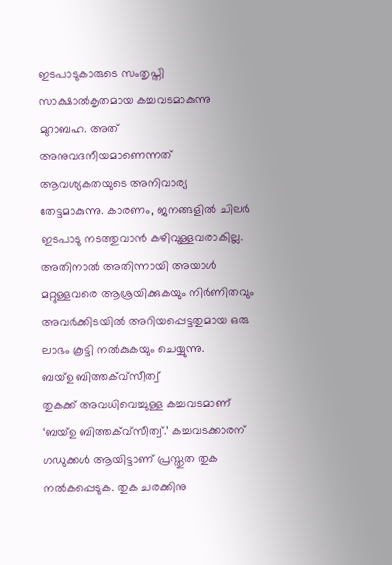ഇടപാടുകാരുടെ സംതൃപ്തി സാക്ഷാൽകൃതമായ കച്ചവടമാകുന്നു മുറാബഹ. അത് അനുവദനീയമാണെന്നത് ആവശ്യകതയുടെ അനിവാര്യ തേട്ടമാകുന്നു. കാരണം, ജനങ്ങളിൽ ചിലർ ഇടപാടു നടത്തുവാൻ കഴിവുള്ളവരാകില്ല. അതിനാൽ അതിന്നായി അയാൾ മറ്റുള്ളവരെ ആശ്രയിക്കുകയും നിർണിതവും അവർക്കിടയിൽ അറിയപ്പെട്ടതുമായ ഒരു ലാഭം കൂട്ടി നൽകുകയും ചെയ്യുന്നു.
ബയ്ഉ ബിത്തക്വ്സീത്വ്
തുകക്ക് അവധിവെച്ചുള്ള കച്ചവടമാണ് ‘ബയ്ഉ ബിത്തക്വ്സീത്വ്.’ കച്ചവടക്കാരന് ഗഡുക്കൾ ആയിട്ടാണ് പ്രസ്തുത തുക നൽകപ്പെടുക. തുക ചരക്കിനു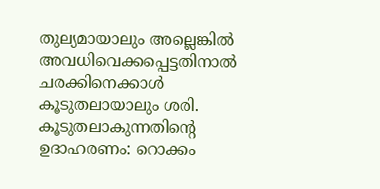തുല്യമായാലും അല്ലെങ്കിൽ അവധിവെക്കപ്പെട്ടതിനാൽ ചരക്കിനെക്കാൾ കൂടുതലായാലും ശരി.
കൂടുതലാകുന്നതിന്റെ ഉദാഹരണം: റൊക്കം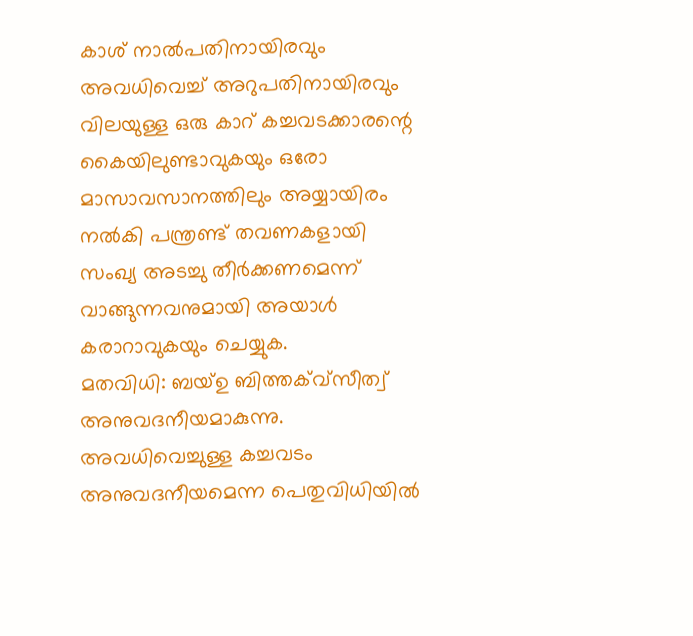കാശ് നാൽപതിനായിരവും അവധിവെച്ച് അറുപതിനായിരവും വിലയുള്ള ഒരു കാറ് കച്ചവടക്കാരന്റെ കൈയിലുണ്ടാവുകയും ഒരോ മാസാവസാനത്തിലും അയ്യായിരം നൽകി പന്ത്രണ്ട് തവണകളായി സംഖ്യ അടച്ചു തീർക്കണമെന്ന് വാങ്ങുന്നവനുമായി അയാൾ കരാറാവുകയും ചെയ്യുക.
മതവിധി: ബയ്ഉ ബിത്തക്വ്സീത്വ് അനുവദനീയമാകുന്നു. അവധിവെച്ചുള്ള കച്ചവടം അനുവദനീയമെന്ന പെതുവിധിയിൽ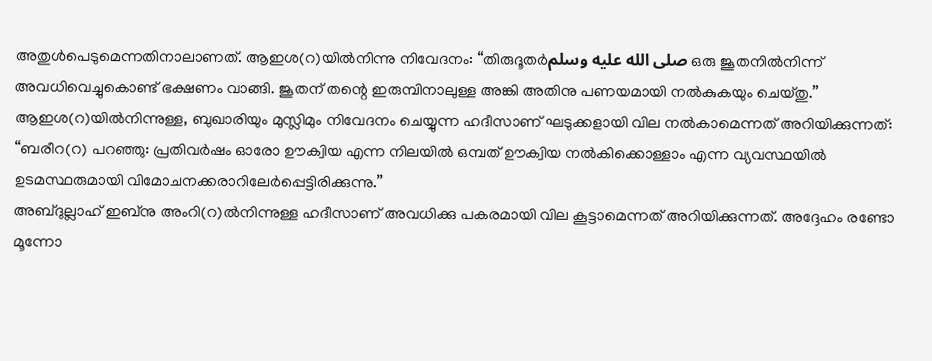അതുൾപെടുമെന്നതിനാലാണത്. ആഇശ(റ)യിൽനിന്നു നിവേദനം: “തിരുദൂതർصلى الله عليه وسلم ഒരു ജൂതനിൽനിന്ന് അവധിവെച്ചുകൊണ്ട് ഭക്ഷണം വാങ്ങി. ജൂതന് തന്റെ ഇരുമ്പിനാലുള്ള അങ്കി അതിനു പണയമായി നൽകുകയും ചെയ്തു.’’
ആഇശ(റ)യിൽനിന്നുള്ള, ബുഖാരിയും മുസ്ലിമും നിവേദനം ചെയ്യുന്ന ഹദീസാണ് ഘടുക്കളായി വില നൽകാമെന്നത് അറിയിക്കുന്നത്:
“ബരീറ(റ) പറഞ്ഞു: പ്രതിവർഷം ഓരോ ഊക്വിയ എന്ന നിലയിൽ ഒമ്പത് ഊക്വിയ നൽകിക്കൊള്ളാം എന്ന വ്യവസ്ഥയിൽ ഉടമസ്ഥരുമായി വിമോചനക്കരാറിലേർപ്പെട്ടിരിക്കുന്നു.’’
അബ്ദുല്ലാഹ് ഇബ്നു അംറി(റ)ൽനിന്നുള്ള ഹദീസാണ് അവധിക്കു പകരമായി വില കൂട്ടാമെന്നത് അറിയിക്കുന്നത്. അദ്ദേഹം രണ്ടോ മൂന്നോ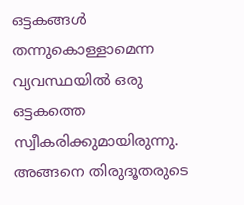ഒട്ടകങ്ങൾ തന്നുകൊള്ളാമെന്ന വ്യവസ്ഥയിൽ ഒരു ഒട്ടകത്തെ സ്വീകരിക്കുമായിരുന്നു. അങ്ങനെ തിരുദൂതരുടെ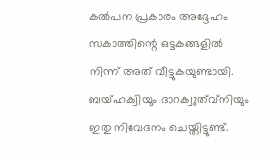കൽപന പ്രകാരം അദ്ദേഹം സകാത്തിന്റെ ഒട്ടകങ്ങളിൽ നിന്ന് അത് വീട്ടുകയുണ്ടായി. ബയ്ഹക്വിയും ദാറക്വുത്വ്നിയും ഇതു നിവേദനം ചെയ്തിട്ടുണ്ട്.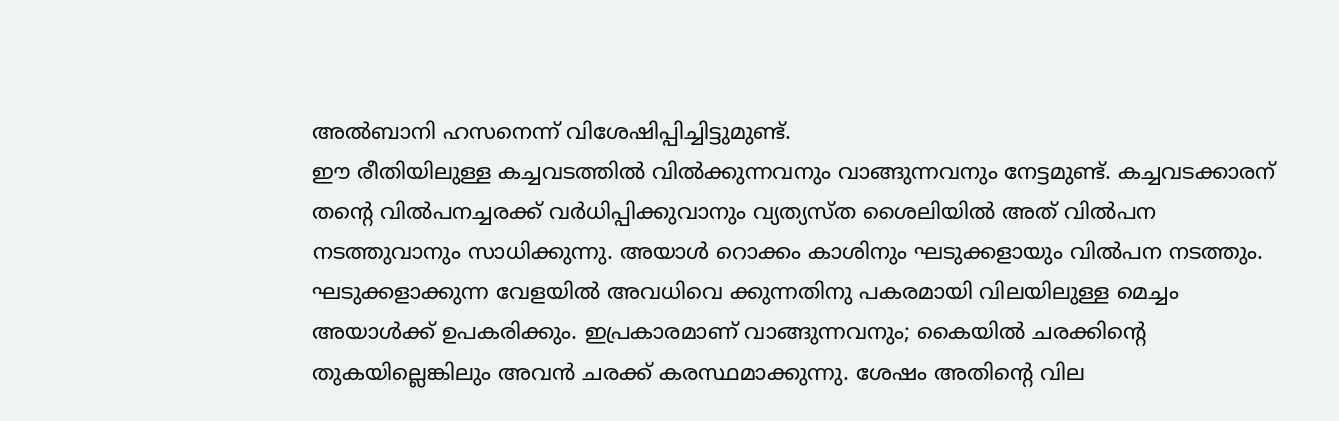അൽബാനി ഹസനെന്ന് വിശേഷിപ്പിച്ചിട്ടുമുണ്ട്.
ഈ രീതിയിലുള്ള കച്ചവടത്തിൽ വിൽക്കുന്നവനും വാങ്ങുന്നവനും നേട്ടമുണ്ട്. കച്ചവടക്കാരന് തന്റെ വിൽപനച്ചരക്ക് വർധിപ്പിക്കുവാനും വ്യത്യസ്ത ശൈലിയിൽ അത് വിൽപന നടത്തുവാനും സാധിക്കുന്നു. അയാൾ റൊക്കം കാശിനും ഘടുക്കളായും വിൽപന നടത്തും. ഘടുക്കളാക്കുന്ന വേളയിൽ അവധിവെ ക്കുന്നതിനു പകരമായി വിലയിലുള്ള മെച്ചം അയാൾക്ക് ഉപകരിക്കും. ഇപ്രകാരമാണ് വാങ്ങുന്നവനും; കൈയിൽ ചരക്കിന്റെ തുകയില്ലെങ്കിലും അവൻ ചരക്ക് കരസ്ഥമാക്കുന്നു. ശേഷം അതിന്റെ വില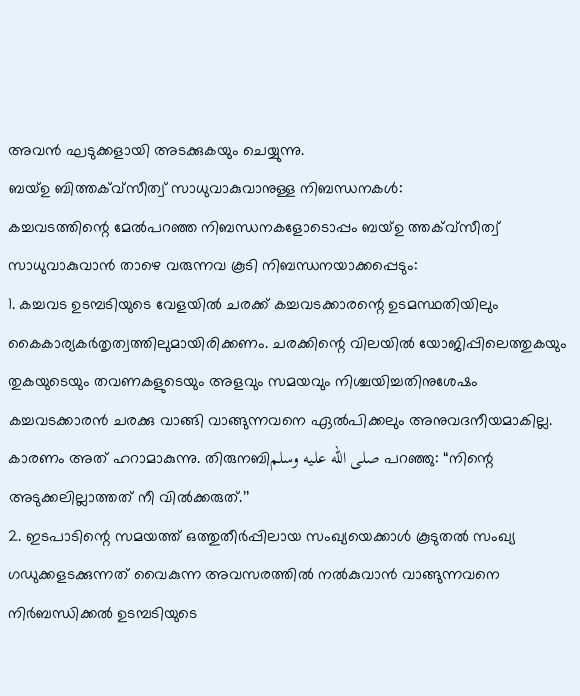അവൻ ഘടുക്കളായി അടക്കുകയും ചെയ്യുന്നു.
ബയ്ഉ ബിത്തക്വ്സീത്വ് സാധുവാകുവാനുള്ള നിബന്ധനകൾ:
കച്ചവടത്തിന്റെ മേൽപറഞ്ഞ നിബന്ധനകളോടൊപ്പം ബയ്ഉ ത്തക്വ്സീത്വ് സാധുവാകുവാൻ താഴെ വരുന്നവ കൂടി നിബന്ധനയാക്കപ്പെടും:
1. കച്ചവട ഉടമ്പടിയുടെ വേളയിൽ ചരക്ക് കച്ചവടക്കാരന്റെ ഉടമസ്ഥതിയിലും കൈകാര്യകർതൃത്വത്തിലുമായിരിക്കണം. ചരക്കിന്റെ വിലയിൽ യോജിപ്പിലെത്തുകയും തുകയുടെയും തവണകളുടെയും അളവും സമയവും നിശ്ചയിച്ചതിനുശേഷം കച്ചവടക്കാരൻ ചരക്കു വാങ്ങി വാങ്ങുന്നവനെ ഏൽപിക്കലും അനുവദനീയമാകില്ല. കാരണം അത് ഹറാമാകുന്നു. തിരുനബിصلى الله عليه وسلم പറഞ്ഞു: “നിന്റെ അടുക്കലില്ലാത്തത് നീ വിൽക്കരുത്.’’
2. ഇടപാടിന്റെ സമയത്ത് ഒത്തുതീർപ്പിലായ സംഖ്യയെക്കാൾ കൂടുതൽ സംഖ്യ ഗഡുക്കളടക്കുന്നത് വൈകുന്ന അവസരത്തിൽ നൽകുവാൻ വാങ്ങുന്നവനെ നിർബന്ധിക്കൽ ഉടമ്പടിയുടെ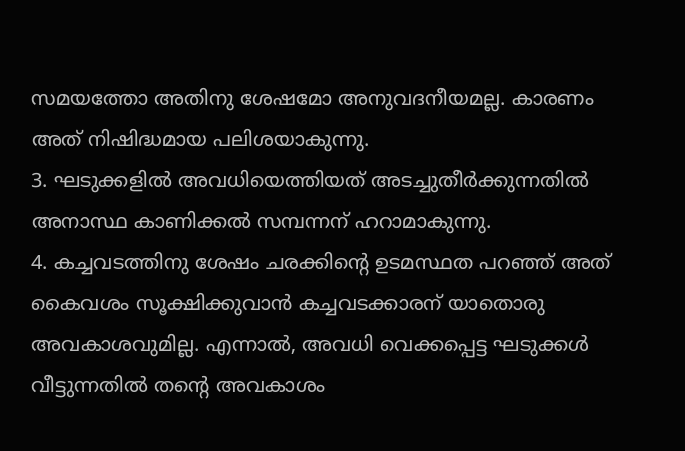സമയത്തോ അതിനു ശേഷമോ അനുവദനീയമല്ല. കാരണം അത് നിഷിദ്ധമായ പലിശയാകുന്നു.
3. ഘടുക്കളിൽ അവധിയെത്തിയത് അടച്ചുതീർക്കുന്നതിൽ അനാസ്ഥ കാണിക്കൽ സമ്പന്നന് ഹറാമാകുന്നു.
4. കച്ചവടത്തിനു ശേഷം ചരക്കിന്റെ ഉടമസ്ഥത പറഞ്ഞ് അത് കൈവശം സൂക്ഷിക്കുവാൻ കച്ചവടക്കാരന് യാതൊരു അവകാശവുമില്ല. എന്നാൽ, അവധി വെക്കപ്പെട്ട ഘടുക്കൾ വീട്ടുന്നതിൽ തന്റെ അവകാശം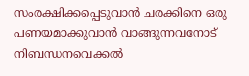സംരക്ഷിക്കപ്പെടുവാൻ ചരക്കിനെ ഒരു പണയമാക്കുവാൻ വാങ്ങുന്നവനോട് നിബന്ധനവെക്കൽ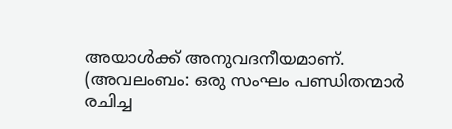അയാൾക്ക് അനുവദനീയമാണ്.
(അവലംബം: ഒരു സംഘം പണ്ഡിതന്മാർ രചിച്ച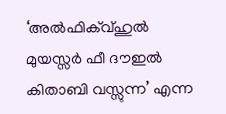‘അൽഫിക്വ്ഹുൽ മുയസ്സർ ഫീ ദൗഇൽ കിതാബി വസ്സുന്ന’ എന്ന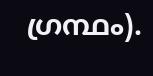ഗ്രന്ഥം).